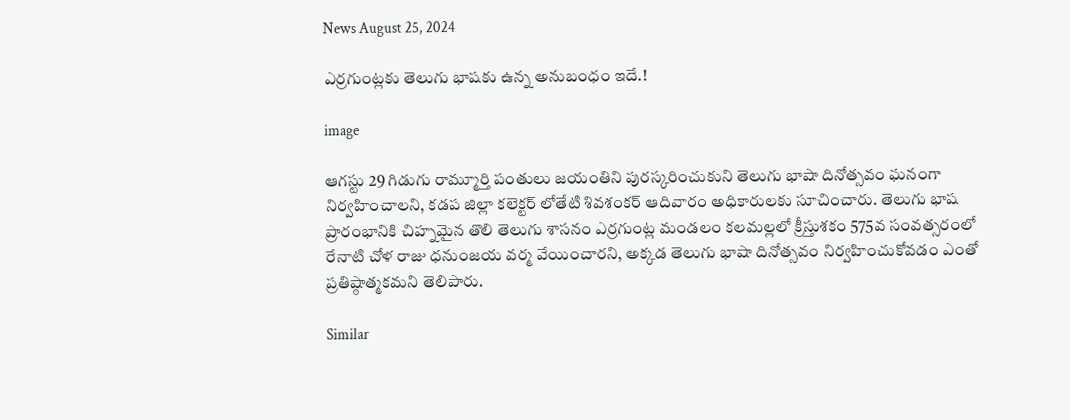News August 25, 2024

ఎర్రగుంట్లకు తెలుగు భాషకు ఉన్న అనుబంధం ఇదే.!

image

ఆగస్టు 29 గిడుగు రామ్మూర్తి పంతులు జయంతిని పురస్కరించుకుని తెలుగు భాషా దినోత్సవం ఘనంగా నిర్వహించాలని, కడప జిల్లా కలెక్టర్ లోతేటి శివశంకర్ ఆదివారం అధికారులకు సూచించారు. తెలుగు భాష ప్రారంభానికి చిహ్నమైన తొలి తెలుగు శాసనం ఎర్రగుంట్ల మండలం కలమల్లలో క్రీస్తుశకం 575వ సంవత్సరంలో రేనాటి చోళ రాజు ధనుంజయ వర్మ వేయించారని, అక్కడ తెలుగు భాషా దినోత్సవం నిర్వహించుకోవడం ఎంతో ప్రతిష్ఠాత్మకమని తెలిపారు.

Similar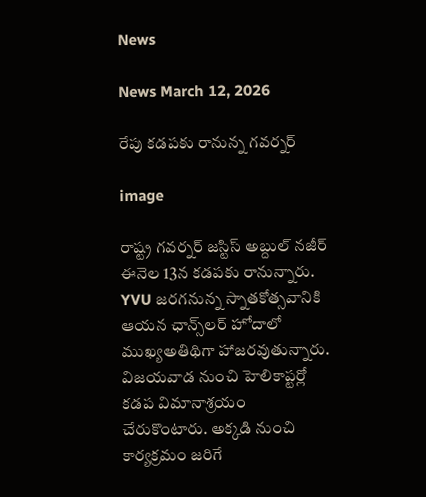News

News March 12, 2026

రేపు కడపకు రానున్న గవర్నర్

image

రాష్ట్ర గవర్నర్ జస్టిస్ అబ్దుల్ నజీర్ ఈనెల 13న కడపకు రానున్నారు. YVU జరగనున్న స్నాతకోత్సవానికి ఆయన ఛాన్స్‌లర్ హోదాలో ముఖ్యఅతిథిగా హాజరవుతున్నారు. విజయవాడ నుంచి హెలికాప్టర్లో కడప విమానాశ్రయం చేరుకొంటారు. అక్కడి నుంచి కార్యక్రమం జరిగే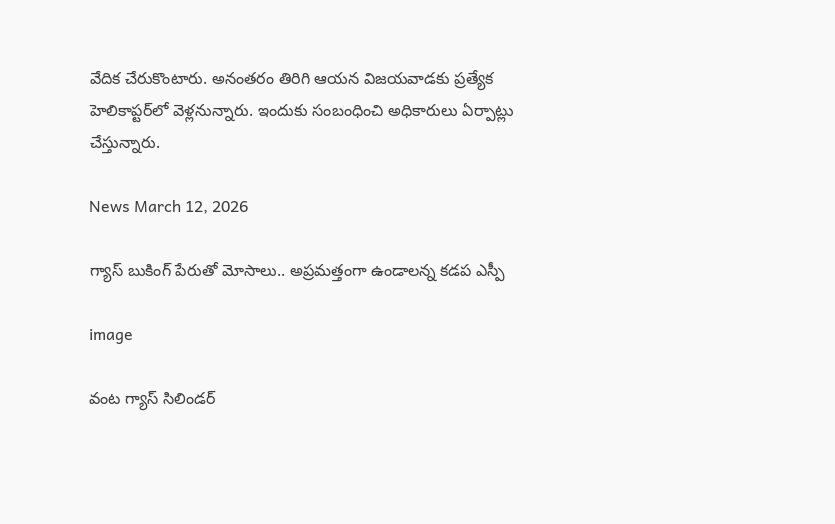వేదిక చేరుకొంటారు. అనంతరం తిరిగి ఆయన విజయవాడకు ప్రత్యేక హెలికాప్టర్‌లో వెళ్లనున్నారు. ఇందుకు సంబంధించి అధికారులు ఏర్పాట్లు చేస్తున్నారు.

News March 12, 2026

గ్యాస్ బుకింగ్ పేరుతో మోసాలు.. అప్రమత్తంగా ఉండాలన్న కడప ఎస్పీ

image

వంట గ్యాస్ సిలిండర్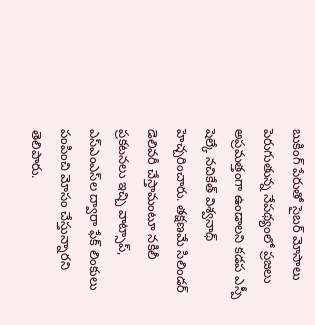బుకింగ్ పేరుతో సైబర్ మోసాలు పెరుగుతున్న నేపథ్యంలో ప్రజలు అప్రమత్తంగా ఉండాలని కడప ఎస్పీ షెల్కే నచికేత్ విశ్వనాథ్ హెచ్చరించారు. తక్షణమే సిలిండర్ డెలివరీ చేస్తామంటూ నకిలీ ప్రకటనలు ఇచ్చి వాట్సాప్, ఎస్ఎంఎస్‌ల ద్వారా ఫేక్ లింకులు పంపించి మోసం చేస్తున్నారని తెలిపారు.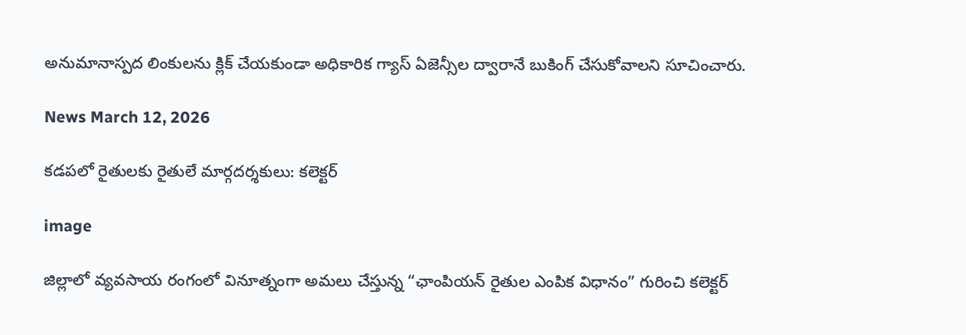అనుమానాస్పద లింకులను క్లిక్ చేయకుండా అధికారిక గ్యాస్ ఏజెన్సీల ద్వారానే బుకింగ్ చేసుకోవాలని సూచించారు.

News March 12, 2026

కడపలో రైతులకు రైతులే మార్గదర్శకులు: కలెక్టర్

image

జిల్లాలో వ్యవసాయ రంగంలో వినూత్నంగా అమలు చేస్తున్న “ఛాంపియన్ రైతుల ఎంపిక విధానం” గురించి కలెక్టర్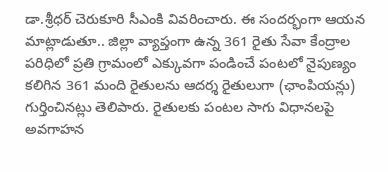డా.శ్రీధర్ చెరుకూరి సీఎంకి వివరించారు. ఈ సందర్భంగా ఆయన మాట్లాడుతూ.. జిల్లా వ్యాప్తంగా ఉన్న 361 రైతు సేవా కేంద్రాల పరిధిలో ప్రతి గ్రామంలో ఎక్కువగా పండించే పంటలో నైపుణ్యం కలిగిన 361 మంది రైతులను ఆదర్శ రైతులుగా (ఛాంపియన్లు) గుర్తించినట్లు తెలిపారు. రైతులకు పంటల సాగు విధానలపై అవగాహన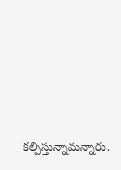కల్పిస్తున్నామన్నారు.